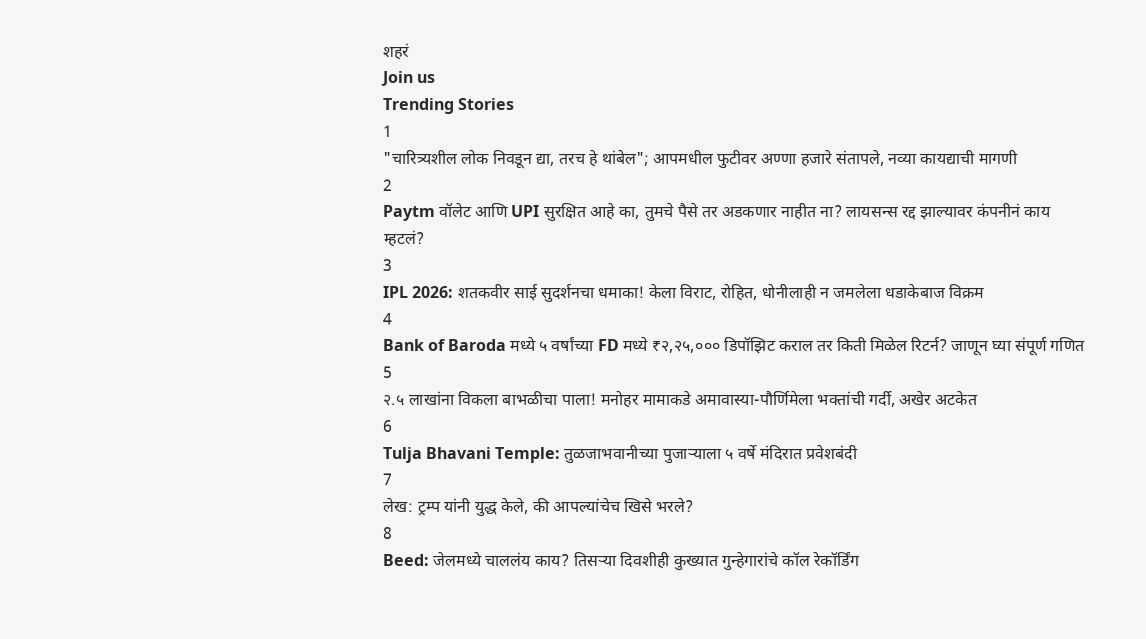शहरं
Join us
Trending Stories
1
"चारित्र्यशील लोक निवडून द्या, तरच हे थांबेल"; आपमधील फुटीवर अण्णा हजारे संतापले, नव्या कायद्याची मागणी
2
Paytm वॉलेट आणि UPI सुरक्षित आहे का, तुमचे पैसे तर अडकणार नाहीत ना? लायसन्स रद्द झाल्यावर कंपनीनं काय म्हटलं?
3
IPL 2026: शतकवीर साई सुदर्शनचा धमाका! केला विराट, रोहित, धोनीलाही न जमलेला धडाकेबाज विक्रम
4
Bank of Baroda मध्ये ५ वर्षांच्या FD मध्ये ₹२,२५,००० डिपॉझिट कराल तर किती मिळेल रिटर्न? जाणून घ्या संपूर्ण गणित
5
२.५ लाखांना विकला बाभळीचा पाला! मनोहर मामाकडे अमावास्या-पौर्णिमेला भक्तांची गर्दी, अखेर अटकेत
6
Tulja Bhavani Temple: तुळजाभवानीच्या पुजाऱ्याला ५ वर्षे मंदिरात प्रवेशबंदी
7
लेख: ट्रम्प यांनी युद्ध केले, की आपल्यांचेच खिसे भरले?
8
Beed: जेलमध्ये चाललंय काय? तिसऱ्या दिवशीही कुख्यात गुन्हेगारांचे कॉल रेकॉर्डिंग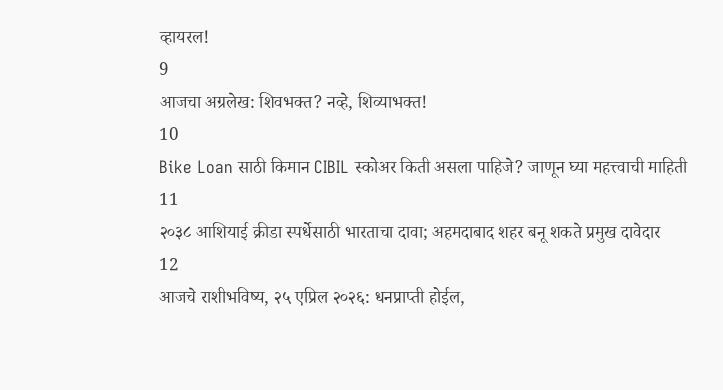व्हायरल!
9
आजचा अग्रलेख: शिवभक्त? नव्हे, शिव्याभक्त!
10
Bike Loan साठी किमान CIBIL स्कोअर किती असला पाहिजे? जाणून घ्या महत्त्वाची माहिती
11
२०३८ आशियाई क्रीडा स्पर्धेसाठी भारताचा दावा; अहमदाबाद शहर बनू शकते प्रमुख दावेदार
12
आजचे राशीभविष्य, २५ एप्रिल २०२६: धनप्राप्ती होईल,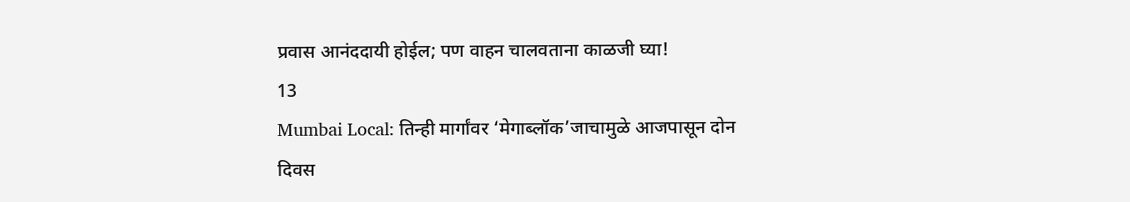प्रवास आनंददायी होईल; पण वाहन चालवताना काळजी घ्या!
13
Mumbai Local: तिन्ही मार्गांवर ‘मेगाब्लॉक’जाचामुळे आजपासून दोन दिवस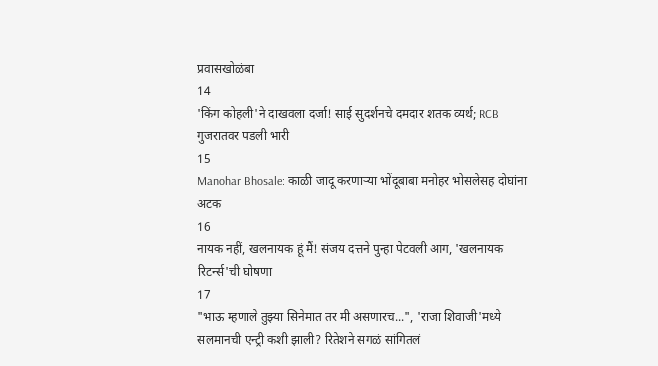प्रवासखोळंबा
14
'किंग कोहली'ने दाखवला दर्जा! साई सुदर्शनचे दमदार शतक व्यर्थ; RCB गुजरातवर पडली भारी
15
Manohar Bhosale: काळी जादू करणाऱ्या भोंदूबाबा मनोहर भोसलेसह दोघांना अटक
16
नायक नहीं, खलनायक हूं मैं! संजय दत्तने पुन्हा पेटवली आग, 'खलनायक रिटर्न्स'ची घोषणा
17
"भाऊ म्हणाले तुझ्या सिनेमात तर मी असणारच...", 'राजा शिवाजी'मध्ये सलमानची एन्ट्री कशी झाली? रितेशने सगळं सांगितलं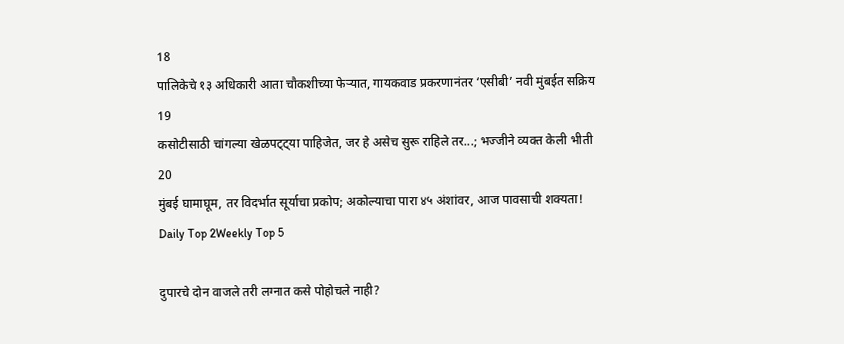18
पालिकेचे १३ अधिकारी आता चौकशीच्या फेऱ्यात, गायकवाड प्रकरणानंतर ‘एसीबी’ नवी मुंबईत सक्रिय
19
कसोटीसाठी चांगल्या खेळपट्ट्या पाहिजेत, जर हे असेच सुरू राहिले तर...; भज्जीने व्यक्त केली भीती
20
मुंबई घामाघूम, तर विदर्भात सूर्याचा प्रकोप; अकोल्याचा पारा ४५ अंशांवर, आज पावसाची शक्यता!
Daily Top 2Weekly Top 5

दुपारचे दोन वाजले तरी लग्नात कसे पोहोचले नाही?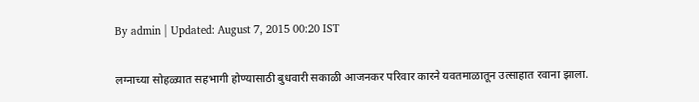By admin | Updated: August 7, 2015 00:20 IST

लग्नाच्या सोहळ्यात सहभागी होण्यासाठी बुधवारी सकाळी आजनकर परिवार कारने यवतमाळातून उत्साहात रवाना झाला.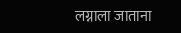लग्नाला जाताना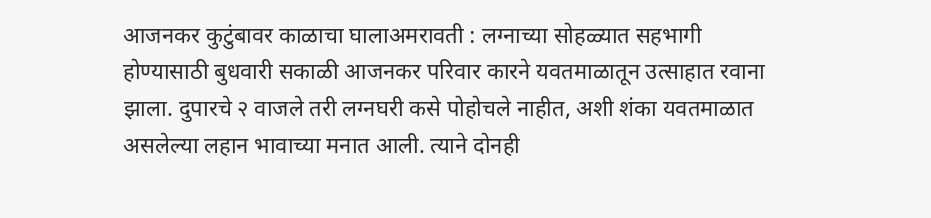आजनकर कुटुंबावर काळाचा घालाअमरावती : लग्नाच्या सोहळ्यात सहभागी होण्यासाठी बुधवारी सकाळी आजनकर परिवार कारने यवतमाळातून उत्साहात रवाना झाला. दुपारचे २ वाजले तरी लग्नघरी कसे पोहोचले नाहीत, अशी शंका यवतमाळात असलेल्या लहान भावाच्या मनात आली. त्याने दोनही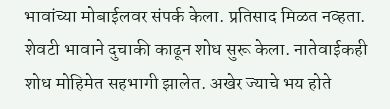भावांच्या मोबाईलवर संपर्क केला. प्रतिसाद मिळत नव्हता. शेवटी भावाने दुचाकी काढून शोध सुरू केला. नातेवाईकही शोध मोहिमेत सहभागी झालेत. अखेर ज्याचे भय होते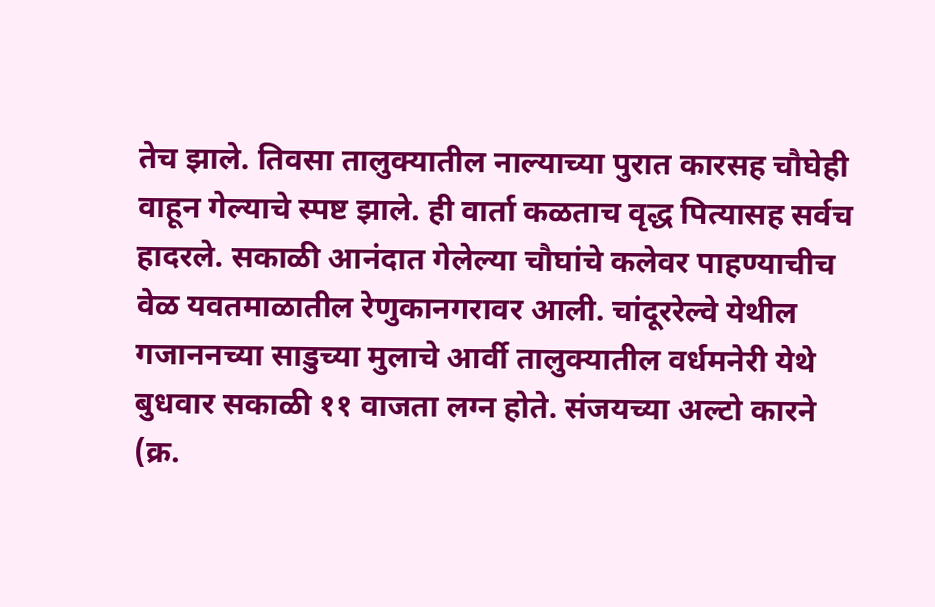तेच झाले. तिवसा तालुक्यातील नाल्याच्या पुरात कारसह चौघेही वाहून गेल्याचे स्पष्ट झाले. ही वार्ता कळताच वृद्ध पित्यासह सर्वच हादरले. सकाळी आनंदात गेलेल्या चौघांचे कलेवर पाहण्याचीच वेळ यवतमाळातील रेणुकानगरावर आली. चांदूररेल्वे येथील गजाननच्या साडुच्या मुलाचे आर्वी तालुक्यातील वर्धमनेरी येथे बुधवार सकाळी ११ वाजता लग्न होते. संजयच्या अल्टो कारने (क्र.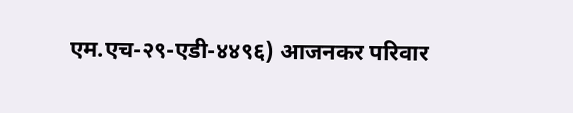एम.एच-२९-एडी-४४९६) आजनकर परिवार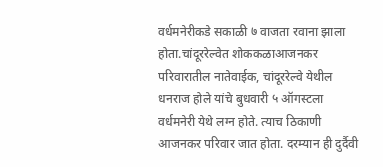वर्धमनेरीकडे सकाळी ७ वाजता रवाना झाला होता.चांदूररेल्वेत शोककळाआजनकर परिवारातील नातेवाईक, चांदूररेल्वे येथील धनराज होले यांचे बुधवारी ५ ऑगस्टला वर्धमनेरी येथे लग्न होते. त्याच ठिकाणी आजनकर परिवार जात होता. दरम्यान ही दुर्दैवी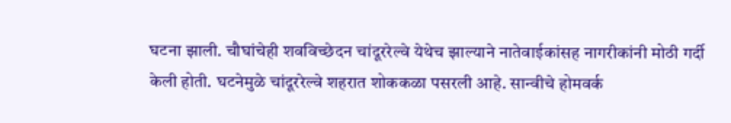घटना झाली. चौघांचेही शवविच्छेदन चांदूररेल्वे येथेच झाल्याने नातेवाईकांसह नागरीकांनी मोठी गर्दी केली होती. घटनेमुळे चांदूररेल्वे शहरात शोककळा पसरली आहे. सान्वीचे होमवर्क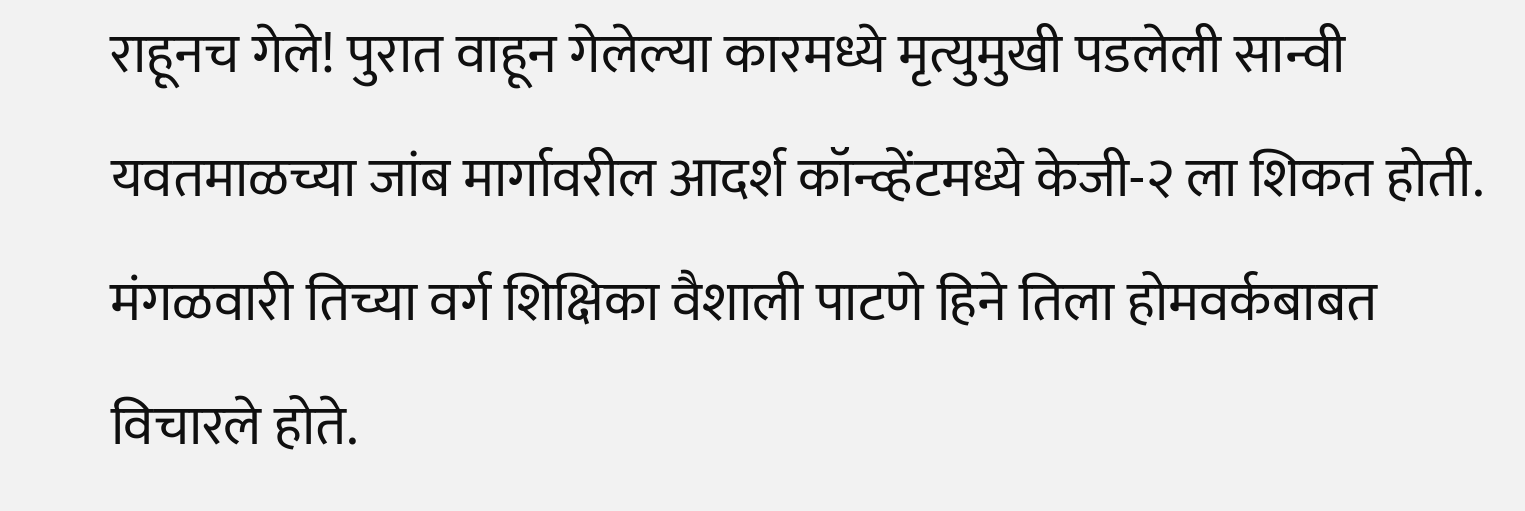राहूनच गेले! पुरात वाहून गेलेल्या कारमध्ये मृत्युमुखी पडलेली सान्वी यवतमाळच्या जांब मार्गावरील आदर्श कॉन्व्हेंटमध्ये केजी-२ ला शिकत होती. मंगळवारी तिच्या वर्ग शिक्षिका वैशाली पाटणे हिने तिला होमवर्कबाबत विचारले होते.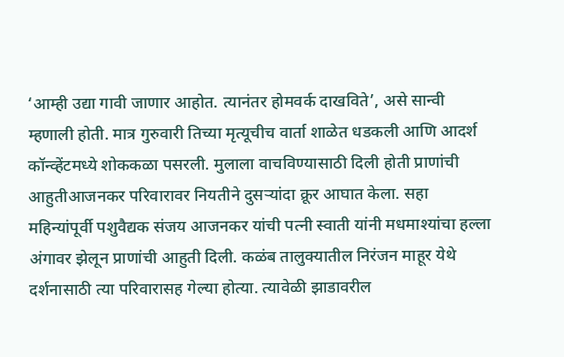‘आम्ही उद्या गावी जाणार आहोत. त्यानंतर होमवर्क दाखविते’, असे सान्वी म्हणाली होती. मात्र गुरुवारी तिच्या मृत्यूचीच वार्ता शाळेत धडकली आणि आदर्श कॉन्व्हेंटमध्ये शोककळा पसरली. मुलाला वाचविण्यासाठी दिली होती प्राणांची आहुतीआजनकर परिवारावर नियतीने दुसऱ्यांदा क्रूर आघात केला. सहा महिन्यांपूर्वी पशुवैद्यक संजय आजनकर यांची पत्नी स्वाती यांनी मधमाश्यांचा हल्ला अंगावर झेलून प्राणांची आहुती दिली. कळंब तालुक्यातील निरंजन माहूर येथे दर्शनासाठी त्या परिवारासह गेल्या होत्या. त्यावेळी झाडावरील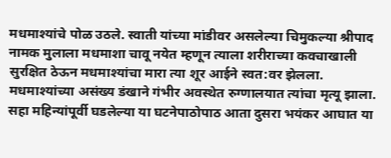मधमाश्यांचे पोळ उठले. स्वाती यांच्या मांडीवर असलेल्या चिमुकल्या श्रीपाद नामक मुलाला मधमाशा चावू नयेत म्हणून त्याला शरीराच्या कवचाखाली सुरक्षित ठेऊन मधमाश्यांचा मारा त्या शूर आईने स्वत:वर झेलला. मधमाश्यांच्या असंख्य डंखाने गंभीर अवस्थेत रुग्णालयात त्यांचा मृत्यू झाला. सहा महिन्यांपूर्वी घडलेल्या या घटनेपाठोपाठ आता दुसरा भयंकर आघात या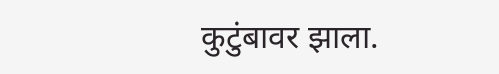कुटुंबावर झाला.